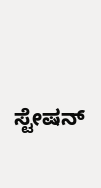ಸ್ಟೇಷನ್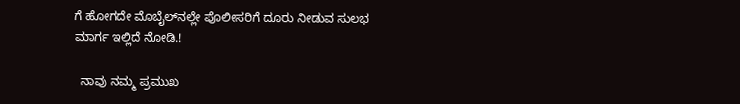ಗೆ ಹೋಗದೇ ಮೊಬೈಲ್‌ನಲ್ಲೇ ಪೊಲೀಸರಿಗೆ ದೂರು ನೀಡುವ ಸುಲಭ ಮಾರ್ಗ ಇಲ್ಲಿದೆ ನೋಡಿ.!

  ನಾವು ನಮ್ಮ ಪ್ರಮುಖ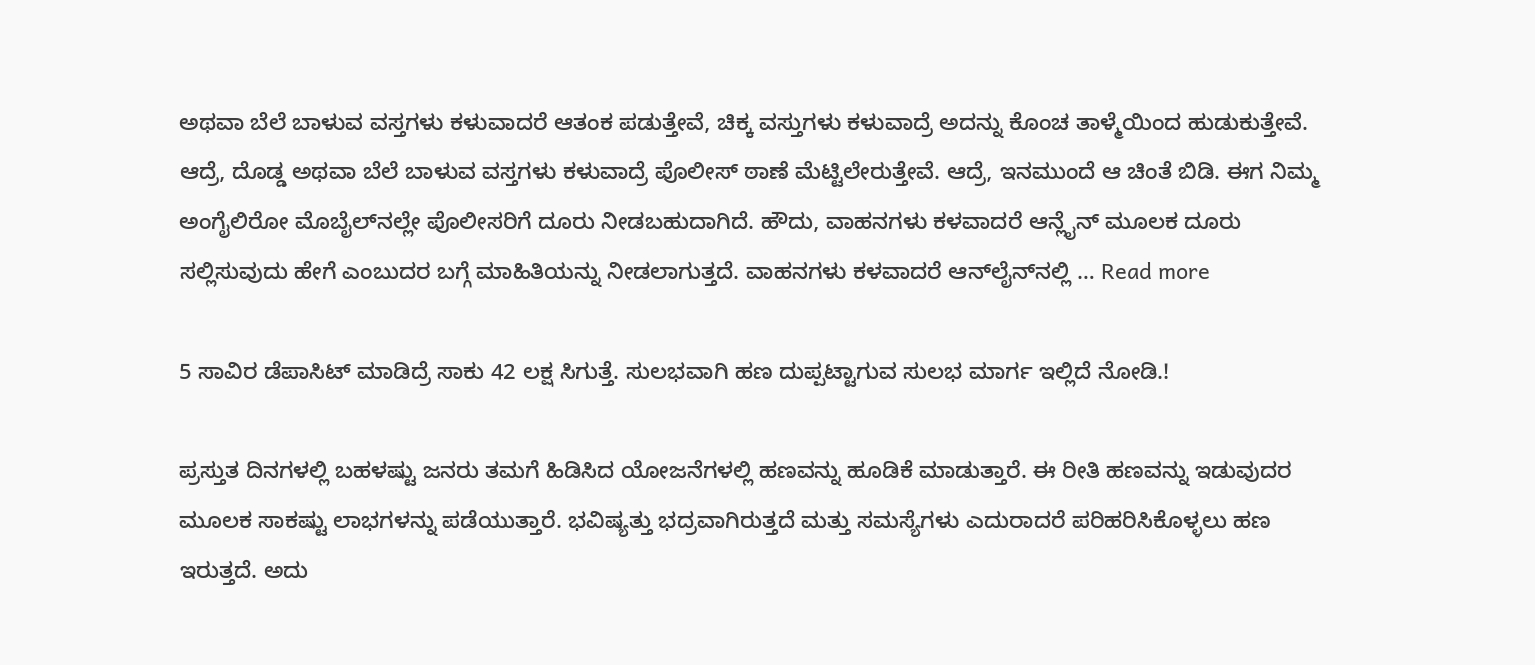ಅಥವಾ ಬೆಲೆ ಬಾಳುವ ವಸ್ತಗಳು ಕಳುವಾದರೆ ಆತಂಕ ಪಡುತ್ತೇವೆ, ಚಿಕ್ಕ ವಸ್ತುಗಳು ಕಳುವಾದ್ರೆ ಅದನ್ನು ಕೊಂಚ ತಾಳ್ಮೆಯಿಂದ ಹುಡುಕುತ್ತೇವೆ. ಆದ್ರೆ, ದೊಡ್ಡ ಅಥವಾ ಬೆಲೆ ಬಾಳುವ ವಸ್ತಗಳು ಕಳುವಾದ್ರೆ ಪೊಲೀಸ್‌ ಠಾಣೆ ಮೆಟ್ಟಿಲೇರುತ್ತೇವೆ. ಆದ್ರೆ, ಇನಮುಂದೆ ಆ ಚಿಂತೆ ಬಿಡಿ. ಈಗ ನಿಮ್ಮ ಅಂಗೈಲಿರೋ ಮೊಬೈಲ್‌ನಲ್ಲೇ ಪೊಲೀಸರಿಗೆ ದೂರು ನೀಡಬಹುದಾಗಿದೆ. ಹೌದು, ವಾಹನಗಳು ಕಳವಾದರೆ ಆನ್ಲೈನ್ ಮೂಲಕ ದೂರು ಸಲ್ಲಿಸುವುದು ಹೇಗೆ ಎಂಬುದರ ಬಗ್ಗೆ ಮಾಹಿತಿಯನ್ನು ನೀಡಲಾಗುತ್ತದೆ. ವಾಹನಗಳು ಕಳವಾದರೆ ಆನ್‌ಲೈನ್‌ನಲ್ಲಿ … Read more

5 ಸಾವಿರ ಡೆಪಾಸಿಟ್ ಮಾಡಿದ್ರೆ ಸಾಕು 42 ಲಕ್ಷ ಸಿಗುತ್ತೆ. ಸುಲಭವಾಗಿ ಹಣ ದುಪ್ಪಟ್ಟಾಗುವ ಸುಲಭ ಮಾರ್ಗ ಇಲ್ಲಿದೆ ನೋಡಿ.!

ಪ್ರಸ್ತುತ ದಿನಗಳಲ್ಲಿ ಬಹಳಷ್ಟು ಜನರು ತಮಗೆ ಹಿಡಿಸಿದ ಯೋಜನೆಗಳಲ್ಲಿ ಹಣವನ್ನು ಹೂಡಿಕೆ ಮಾಡುತ್ತಾರೆ. ಈ ರೀತಿ ಹಣವನ್ನು ಇಡುವುದರ ಮೂಲಕ ಸಾಕಷ್ಟು ಲಾಭಗಳನ್ನು ಪಡೆಯುತ್ತಾರೆ. ಭವಿಷ್ಯತ್ತು ಭದ್ರವಾಗಿರುತ್ತದೆ ಮತ್ತು ಸಮಸ್ಯೆಗಳು ಎದುರಾದರೆ ಪರಿಹರಿಸಿಕೊಳ್ಳಲು ಹಣ ಇರುತ್ತದೆ. ಅದು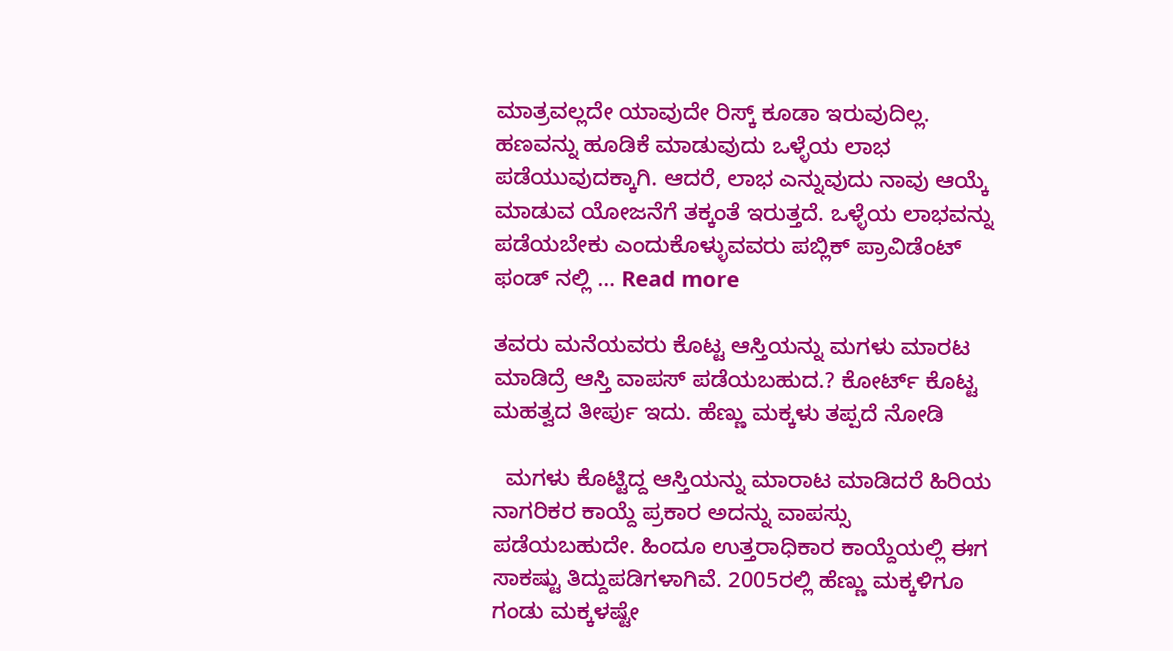ಮಾತ್ರವಲ್ಲದೇ ಯಾವುದೇ ರಿಸ್ಕ್ ಕೂಡಾ ಇರುವುದಿಲ್ಲ. ಹಣವನ್ನು ಹೂಡಿಕೆ ಮಾಡುವುದು ಒಳ್ಳೆಯ ಲಾಭ ಪಡೆಯುವುದಕ್ಕಾಗಿ. ಆದರೆ, ಲಾಭ ಎನ್ನುವುದು ನಾವು ಆಯ್ಕೆ ಮಾಡುವ ಯೋಜನೆಗೆ ತಕ್ಕಂತೆ ಇರುತ್ತದೆ. ಒಳ್ಳೆಯ ಲಾಭವನ್ನು ಪಡೆಯಬೇಕು ಎಂದುಕೊಳ್ಳುವವರು ಪಬ್ಲಿಕ್ ಪ್ರಾವಿಡೆಂಟ್ ಫಂಡ್ ನಲ್ಲಿ … Read more

ತವರು ಮನೆಯವರು ಕೊಟ್ಟ ಆಸ್ತಿಯನ್ನು ಮಗಳು ಮಾರಟ ಮಾಡಿದ್ರೆ ಆಸ್ತಿ ವಾಪಸ್ ಪಡೆಯಬಹುದ.? ಕೋರ್ಟ್ ಕೊಟ್ಟ ಮಹತ್ವದ ತೀರ್ಪು ಇದು. ಹೆಣ್ಣು ಮಕ್ಕಳು ತಪ್ಪದೆ ನೋಡಿ

  ಮಗಳು ಕೊಟ್ಟಿದ್ದ ಆಸ್ತಿಯನ್ನು ಮಾರಾಟ ಮಾಡಿದರೆ ಹಿರಿಯ ನಾಗರಿಕರ ಕಾಯ್ದೆ ಪ್ರಕಾರ ಅದನ್ನು ವಾಪಸ್ಸು ಪಡೆಯಬಹುದೇ. ಹಿಂದೂ ಉತ್ತರಾಧಿಕಾರ ಕಾಯ್ದೆಯಲ್ಲಿ ಈಗ ಸಾಕಷ್ಟು ತಿದ್ದುಪಡಿಗಳಾಗಿವೆ. 2005ರಲ್ಲಿ ಹೆಣ್ಣು ಮಕ್ಕಳಿಗೂ ಗಂಡು ಮಕ್ಕಳಷ್ಟೇ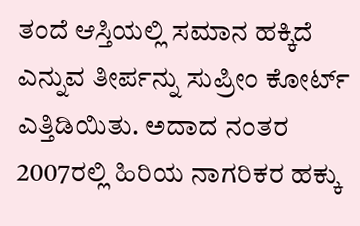ತಂದೆ ಆಸ್ತಿಯಲ್ಲಿ ಸಮಾನ ಹಕ್ಕಿದೆ ಎನ್ನುವ ತೀರ್ಪನ್ನು ಸುಪ್ರೀಂ ಕೋರ್ಟ್ ಎತ್ತಿಡಿಯಿತು. ಅದಾದ ನಂತರ 2007ರಲ್ಲಿ ಹಿರಿಯ ನಾಗರಿಕರ ಹಕ್ಕು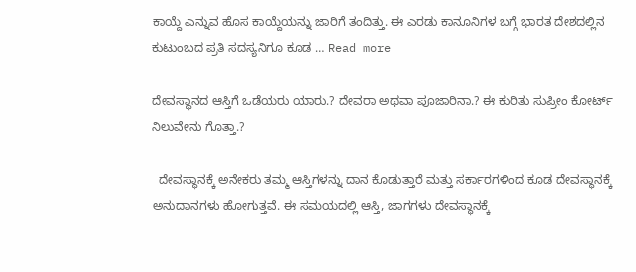ಕಾಯ್ದೆ ಎನ್ನುವ ಹೊಸ ಕಾಯ್ದೆಯನ್ನು ಜಾರಿಗೆ ತಂದಿತ್ತು. ಈ ಎರಡು ಕಾನೂನಿಗಳ ಬಗ್ಗೆ ಭಾರತ ದೇಶದಲ್ಲಿನ ಕುಟುಂಬದ ಪ್ರತಿ ಸದಸ್ಯನಿಗೂ ಕೂಡ … Read more

ದೇವಸ್ಥಾನದ ಆಸ್ತಿಗೆ ಒಡೆಯರು ಯಾರು.? ದೇವರಾ ಅಥವಾ ಪೂಜಾರಿನಾ.? ಈ ಕುರಿತು ಸುಪ್ರೀಂ ಕೋರ್ಟ್ ನಿಲುವೇನು ಗೊತ್ತಾ.?

  ದೇವಸ್ಥಾನಕ್ಕೆ ಅನೇಕರು ತಮ್ಮ ಆಸ್ತಿಗಳನ್ನು ದಾನ ಕೊಡುತ್ತಾರೆ ಮತ್ತು ಸರ್ಕಾರಗಳಿಂದ ಕೂಡ ದೇವಸ್ಥಾನಕ್ಕೆ ಅನುದಾನಗಳು ಹೋಗುತ್ತವೆ. ಈ ಸಮಯದಲ್ಲಿ ಆಸ್ತಿ, ಜಾಗಗಳು ದೇವಸ್ಥಾನಕ್ಕೆ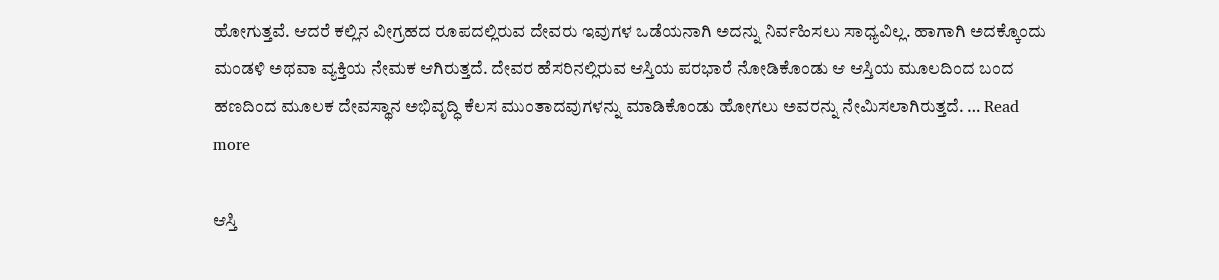ಹೋಗುತ್ತವೆ. ಆದರೆ ಕಲ್ಲಿನ ವೀಗ್ರಹದ ರೂಪದಲ್ಲಿರುವ ದೇವರು ಇವುಗಳ ಒಡೆಯನಾಗಿ ಅದನ್ನು ನಿರ್ವಹಿಸಲು ಸಾಧ್ಯವಿಲ್ಲ. ಹಾಗಾಗಿ ಅದಕ್ಕೊಂದು ಮಂಡಳಿ ಅಥವಾ ವ್ಯಕ್ತಿಯ ನೇಮಕ ಆಗಿರುತ್ತದೆ. ದೇವರ ಹೆಸರಿನಲ್ಲಿರುವ ಆಸ್ತಿಯ ಪರಭಾರೆ ನೋಡಿಕೊಂಡು ಆ ಆಸ್ತಿಯ ಮೂಲದಿಂದ ಬಂದ ಹಣದಿಂದ ಮೂಲಕ ದೇವಸ್ಥಾನ ಅಭಿವೃದ್ಧಿ ಕೆಲಸ ಮುಂತಾದವುಗಳನ್ನು ಮಾಡಿಕೊಂಡು ಹೋಗಲು ಅವರನ್ನು ನೇಮಿಸಲಾಗಿರುತ್ತದೆ. … Read more

ಆಸ್ತಿ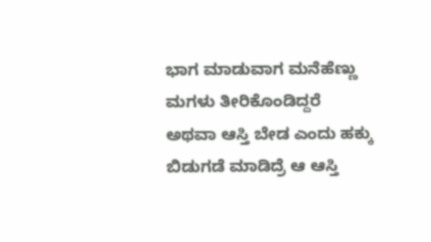ಭಾಗ ಮಾಡುವಾಗ ಮನೆಹೆಣ್ಣು ಮಗಳು ತೀರಿಕೊಂಡಿದ್ದರೆ ಅಥವಾ ಆಸ್ತಿ ಬೇಡ ಎಂದು ಹಕ್ಕು ಬಿಡುಗಡೆ ಮಾಡಿದ್ರೆ ಆ ಆಸ್ತಿ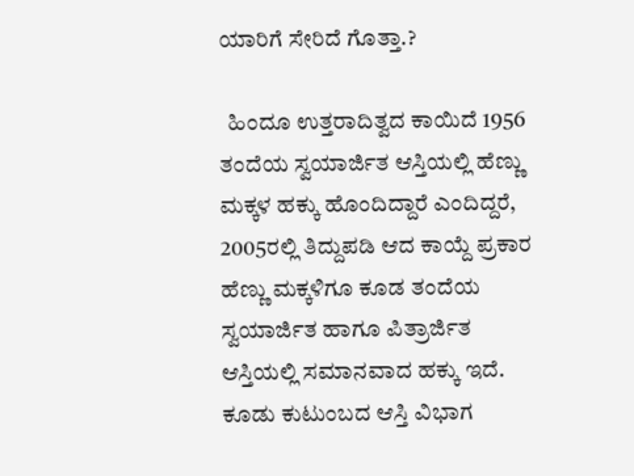ಯಾರಿಗೆ ಸೇರಿದೆ ಗೊತ್ತಾ.?

  ಹಿಂದೂ ಉತ್ತರಾದಿತ್ವದ ಕಾಯಿದೆ 1956 ತಂದೆಯ ಸ್ವಯಾರ್ಜಿತ ಆಸ್ತಿಯಲ್ಲಿ ಹೆಣ್ಣು ಮಕ್ಕಳ ಹಕ್ಕು ಹೊಂದಿದ್ದಾರೆ ಎಂದಿದ್ದರೆ, 2005ರಲ್ಲಿ ತಿದ್ದುಪಡಿ ಆದ ಕಾಯ್ದೆ ಪ್ರಕಾರ ಹೆಣ್ಣು ಮಕ್ಕಳಿಗೂ ಕೂಡ ತಂದೆಯ ಸ್ವಯಾರ್ಜಿತ ಹಾಗೂ ಪಿತ್ರಾರ್ಜಿತ ಆಸ್ತಿಯಲ್ಲಿ ಸಮಾನವಾದ ಹಕ್ಕು ಇದೆ. ಕೂಡು ಕುಟುಂಬದ ಆಸ್ತಿ ವಿಭಾಗ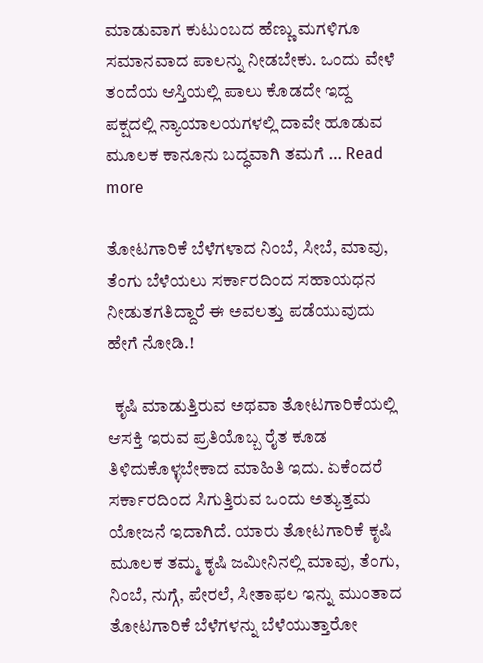ಮಾಡುವಾಗ ಕುಟುಂಬದ ಹೆಣ್ಣು ಮಗಳಿಗೂ ಸಮಾನವಾದ ಪಾಲನ್ನು ನೀಡಬೇಕು. ಒಂದು ವೇಳೆ ತಂದೆಯ ಆಸ್ತಿಯಲ್ಲಿ ಪಾಲು ಕೊಡದೇ ಇದ್ದ ಪಕ್ಷದಲ್ಲಿ ನ್ಯಾಯಾಲಯಗಳಲ್ಲಿ ದಾವೇ ಹೂಡುವ ಮೂಲಕ ಕಾನೂನು ಬದ್ಧವಾಗಿ ತಮಗೆ … Read more

ತೋಟಗಾರಿಕೆ ಬೆಳೆಗಳಾದ ನಿಂಬೆ, ಸೀಬೆ, ಮಾವು, ತೆಂಗು ಬೆಳೆಯಲು ಸರ್ಕಾರದಿಂದ ಸಹಾಯಧನ ನೀಡುತಗತಿದ್ದಾರೆ ಈ ಅವಲತ್ತು ಪಡೆಯುವುದು ಹೇಗೆ ನೋಡಿ.!

  ಕೃಷಿ ಮಾಡುತ್ತಿರುವ ಅಥವಾ ತೋಟಗಾರಿಕೆಯಲ್ಲಿ ಆಸಕ್ತಿ ಇರುವ ಪ್ರತಿಯೊಬ್ಬ ರೈತ ಕೂಡ ತಿಳಿದುಕೊಳ್ಳಬೇಕಾದ ಮಾಹಿತಿ ಇದು. ಏಕೆಂದರೆ ಸರ್ಕಾರದಿಂದ ಸಿಗುತ್ತಿರುವ ಒಂದು ಅತ್ಯುತ್ತಮ ಯೋಜನೆ ಇದಾಗಿದೆ. ಯಾರು ತೋಟಗಾರಿಕೆ ಕೃಷಿ ಮೂಲಕ ತಮ್ಮ ಕೃಷಿ ಜಮೀನಿನಲ್ಲಿ ಮಾವು, ತೆಂಗು, ನಿಂಬೆ, ನುಗ್ಗೆ, ಪೇರಲೆ, ಸೀತಾಫಲ ಇನ್ನು ಮುಂತಾದ ತೋಟಗಾರಿಕೆ ಬೆಳೆಗಳನ್ನು ಬೆಳೆಯುತ್ತಾರೋ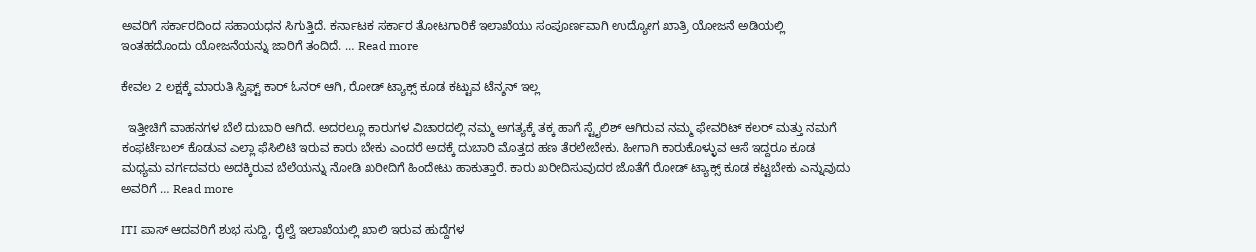ಅವರಿಗೆ ಸರ್ಕಾರದಿಂದ ಸಹಾಯಧನ ಸಿಗುತ್ತಿದೆ. ಕರ್ನಾಟಕ ಸರ್ಕಾರ ತೋಟಗಾರಿಕೆ ಇಲಾಖೆಯು ಸಂಪೂರ್ಣವಾಗಿ ಉದ್ಯೋಗ ಖಾತ್ರಿ ಯೋಜನೆ ಅಡಿಯಲ್ಲಿ ಇಂತಹದೊಂದು ಯೋಜನೆಯನ್ನು ಜಾರಿಗೆ ತಂದಿದೆ. … Read more

ಕೇವಲ 2 ಲಕ್ಷಕ್ಕೆ ಮಾರುತಿ ಸ್ವಿಫ್ಟ್ ಕಾರ್ ಓನರ್ ಆಗಿ, ರೋಡ್ ಟ್ಯಾಕ್ಸ್ ಕೂಡ ಕಟ್ಟುವ ಟೆನ್ಶನ್ ಇಲ್ಲ

  ಇತ್ತೀಚಿಗೆ ವಾಹನಗಳ ಬೆಲೆ ದುಬಾರಿ ಆಗಿದೆ. ಅದರಲ್ಲೂ ಕಾರುಗಳ ವಿಚಾರದಲ್ಲಿ ನಮ್ಮ ಅಗತ್ಯಕ್ಕೆ ತಕ್ಕ ಹಾಗೆ ಸ್ಟೈಲಿಶ್ ಆಗಿರುವ ನಮ್ಮ ಫೇವರಿಟ್ ಕಲರ್ ಮತ್ತು ನಮಗೆ ಕಂಫರ್ಟೆಬಲ್ ಕೊಡುವ ಎಲ್ಲಾ ಫೆಸಿಲಿಟಿ ಇರುವ ಕಾರು ಬೇಕು ಎಂದರೆ ಅದಕ್ಕೆ ದುಬಾರಿ ಮೊತ್ತದ ಹಣ ತೆರಲೇಬೇಕು. ಹೀಗಾಗಿ ಕಾರುಕೊಳ್ಳುವ ಆಸೆ ಇದ್ದರೂ ಕೂಡ ಮಧ್ಯಮ ವರ್ಗದವರು ಅದಕ್ಕಿರುವ ಬೆಲೆಯನ್ನು ನೋಡಿ ಖರೀದಿಗೆ ಹಿಂದೇಟು ಹಾಕುತ್ತಾರೆ. ಕಾರು ಖರೀದಿಸುವುದರ ಜೊತೆಗೆ ರೋಡ್ ಟ್ಯಾಕ್ಸ್ ಕೂಡ ಕಟ್ಟಬೇಕು ಎನ್ನುವುದು ಅವರಿಗೆ … Read more

ITI ಪಾಸ್ ಆದವರಿಗೆ ಶುಭ ಸುದ್ದಿ, ರೈಲ್ವೆ ಇಲಾಖೆಯಲ್ಲಿ ಖಾಲಿ ಇರುವ ಹುದ್ದೆಗಳ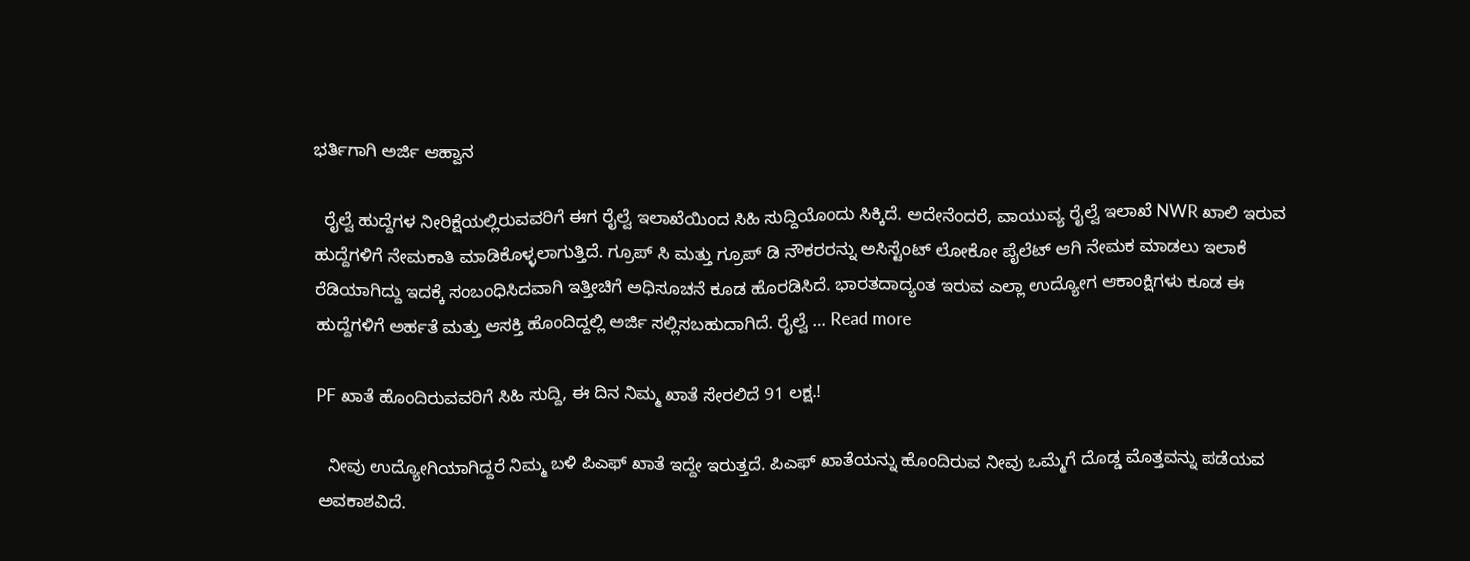ಭರ್ತಿಗಾಗಿ ಅರ್ಜಿ ಆಹ್ವಾನ

  ರೈಲ್ವೆ ಹುದ್ದೆಗಳ ನೀರಿಕ್ಷೆಯಲ್ಲಿರುವವರಿಗೆ ಈಗ ರೈಲ್ವೆ ಇಲಾಖೆಯಿಂದ ಸಿಹಿ ಸುದ್ದಿಯೊಂದು ಸಿಕ್ಕಿದೆ. ಅದೇನೆಂದರೆ, ವಾಯುವ್ಯ ರೈಲ್ವೆ ಇಲಾಖೆ NWR ಖಾಲಿ ಇರುವ ಹುದ್ದೆಗಳಿಗೆ ನೇಮಕಾತಿ ಮಾಡಿಕೊಳ್ಳಲಾಗುತ್ತಿದೆ. ಗ್ರೂಪ್ ಸಿ ಮತ್ತು ಗ್ರೂಪ್ ಡಿ ನೌಕರರನ್ನು ಅಸಿಸ್ಟೆಂಟ್ ಲೋಕೋ ಪೈಲೆಟ್ ಆಗಿ ನೇಮಕ ಮಾಡಲು ಇಲಾಕೆ ರೆಡಿಯಾಗಿದ್ದು ಇದಕ್ಕೆ ಸಂಬಂಧಿಸಿದವಾಗಿ ಇತ್ತೀಚಿಗೆ ಅಧಿಸೂಚನೆ ಕೂಡ ಹೊರಡಿಸಿದೆ. ಭಾರತದಾದ್ಯಂತ ಇರುವ ಎಲ್ಲಾ ಉದ್ಯೋಗ ಆಕಾಂಕ್ಷಿಗಳು ಕೂಡ ಈ ಹುದ್ದೆಗಳಿಗೆ ಅರ್ಹತೆ ಮತ್ತು ಆಸಕ್ತಿ ಹೊಂದಿದ್ದಲ್ಲಿ ಅರ್ಜಿ ಸಲ್ಲಿಸಬಹುದಾಗಿದೆ. ರೈಲ್ವೆ … Read more

PF ಖಾತೆ ಹೊಂದಿರುವವರಿಗೆ ಸಿಹಿ ಸುದ್ದಿ, ಈ ದಿನ ನಿಮ್ಮ ಖಾತೆ ಸೇರಲಿದೆ 91 ಲಕ್ಷ.!

  ನೀವು ಉದ್ಯೋಗಿಯಾಗಿದ್ದರೆ ನಿಮ್ಮ ಬಳಿ ಪಿಎಫ್ ಖಾತೆ ಇದ್ದೇ ಇರುತ್ತದೆ. ಪಿಎಫ್ ಖಾತೆಯನ್ನು ಹೊಂದಿರುವ ನೀವು ಒಮ್ಮೆಗೆ ದೊಡ್ಡ ಮೊತ್ತವನ್ನು ಪಡೆಯವ ಅವಕಾಶವಿದೆ.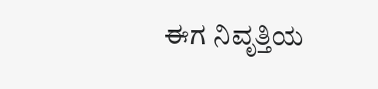ಈಗ ನಿವೃತ್ತಿಯ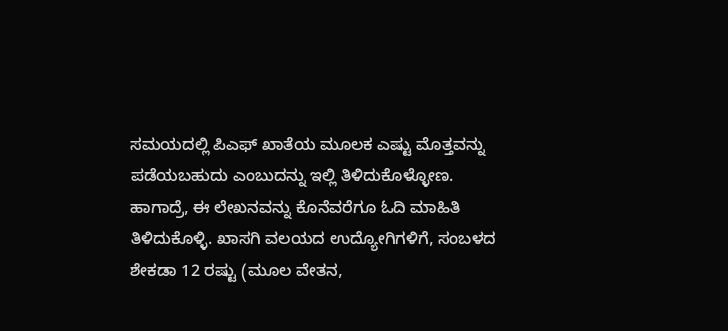ಸಮಯದಲ್ಲಿ ಪಿಎಫ್ ಖಾತೆಯ ಮೂಲಕ ಎಷ್ಟು ಮೊತ್ತವನ್ನು ಪಡೆಯಬಹುದು ಎಂಬುದನ್ನು ಇಲ್ಲಿ ತಿಳಿದುಕೊಳ್ಳೋಣ. ಹಾಗಾದ್ರೆ, ಈ ಲೇಖನವನ್ನು ಕೊನೆವರೆಗೂ ಓದಿ ಮಾಹಿತಿ ತಿಳಿದುಕೊಳ್ಳಿ. ಖಾಸಗಿ ವಲಯದ ಉದ್ಯೋಗಿಗಳಿಗೆ, ಸಂಬಳದ ಶೇಕಡಾ 12 ರಷ್ಟು (ಮೂಲ ವೇತನ,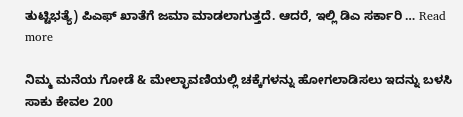ತುಟ್ಟಿಭತ್ಯೆ) ಪಿಎಫ್ ಖಾತೆಗೆ ಜಮಾ ಮಾಡಲಾಗುತ್ತದೆ. ಆದರೆ, ಇಲ್ಲಿ ಡಿಎ ಸರ್ಕಾರಿ … Read more

ನಿಮ್ಮ ಮನೆಯ ಗೋಡೆ & ಮೇಲ್ಛಾವಣಿಯಲ್ಲಿ ಚಕ್ಕೆಗಳನ್ನು ಹೋಗಲಾಡಿಸಲು ಇದನ್ನು ಬಳಸಿ ಸಾಕು ಕೇವಲ 200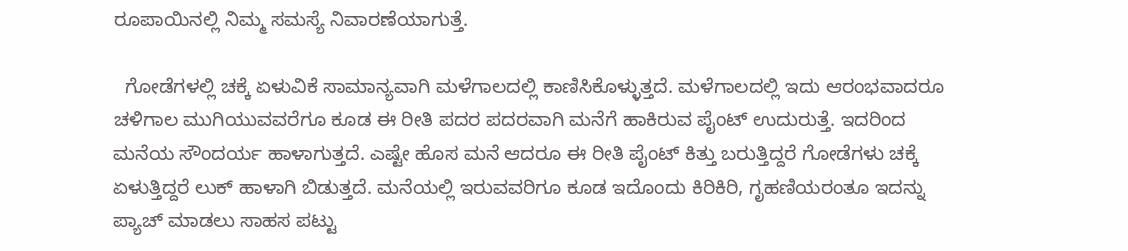ರೂಪಾಯಿನಲ್ಲಿ ನಿಮ್ಮ ಸಮಸ್ಯೆ ನಿವಾರಣೆಯಾಗುತ್ತೆ.

  ಗೋಡೆಗಳಲ್ಲಿ ಚಕ್ಕೆ ಏಳುವಿಕೆ ಸಾಮಾನ್ಯವಾಗಿ ಮಳೆಗಾಲದಲ್ಲಿ ಕಾಣಿಸಿಕೊಳ್ಳುತ್ತದೆ. ಮಳೆಗಾಲದಲ್ಲಿ ಇದು ಆರಂಭವಾದರೂ ಚಳಿಗಾಲ ಮುಗಿಯುವವರೆಗೂ ಕೂಡ ಈ ರೀತಿ ಪದರ ಪದರವಾಗಿ ಮನೆಗೆ ಹಾಕಿರುವ ಪೈಂಟ್ ಉದುರುತ್ತೆ. ಇದರಿಂದ ಮನೆಯ ಸೌಂದರ್ಯ ಹಾಳಾಗುತ್ತದೆ. ಎಷ್ಟೇ ಹೊಸ ಮನೆ ಆದರೂ ಈ ರೀತಿ ಪೈಂಟ್ ಕಿತ್ತು ಬರುತ್ತಿದ್ದರೆ ಗೋಡೆಗಳು ಚಕ್ಕೆ ಏಳುತ್ತಿದ್ದರೆ ಲುಕ್ ಹಾಳಾಗಿ ಬಿಡುತ್ತದೆ. ಮನೆಯಲ್ಲಿ ಇರುವವರಿಗೂ ಕೂಡ ಇದೊಂದು ಕಿರಿಕಿರಿ, ಗೃಹಣಿಯರಂತೂ ಇದನ್ನು ಪ್ಯಾಚ್ ಮಾಡಲು ಸಾಹಸ ಪಟ್ಟು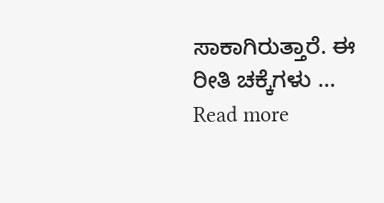ಸಾಕಾಗಿರುತ್ತಾರೆ. ಈ ರೀತಿ ಚಕ್ಕೆಗಳು … Read more